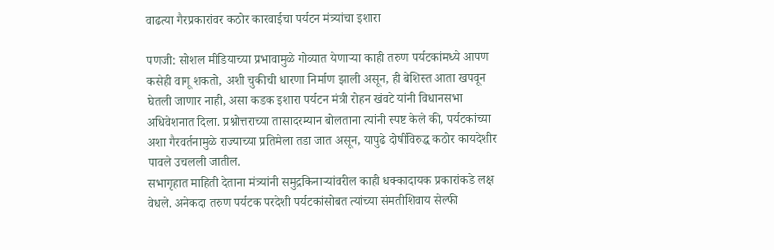वाढत्या गैरप्रकारांवर कठोर कारवाईचा पर्यटन मंत्र्यांचा इशारा

पणजी: सोशल मीडियाच्या प्रभावामुळे गोव्यात येणाऱ्या काही तरुण पर्यटकांमध्ये आपण कसेही वागू शकतो, अशी चुकीची धारणा निर्माण झाली असून, ही बेशिस्त आता खपवून घेतली जाणार नाही, असा कडक इशारा पर्यटन मंत्री रोहन खंवटे यांनी विधानसभा अधिवेशनात दिला. प्रश्नोत्तराच्या तासादरम्यान बोलताना त्यांनी स्पष्ट केले की, पर्यटकांच्या अशा गैरवर्तनामुळे राज्याच्या प्रतिमेला तडा जात असून, यापुढे दोषींविरुद्ध कठोर कायदेशीर पावले उचलली जातील.
सभागृहात माहिती देताना मंत्र्यांनी समुद्रकिनाऱ्यांवरील काही धक्कादायक प्रकारांकडे लक्ष वेधले. अनेकदा तरुण पर्यटक परदेशी पर्यटकांसोबत त्यांच्या संमतीशिवाय सेल्फी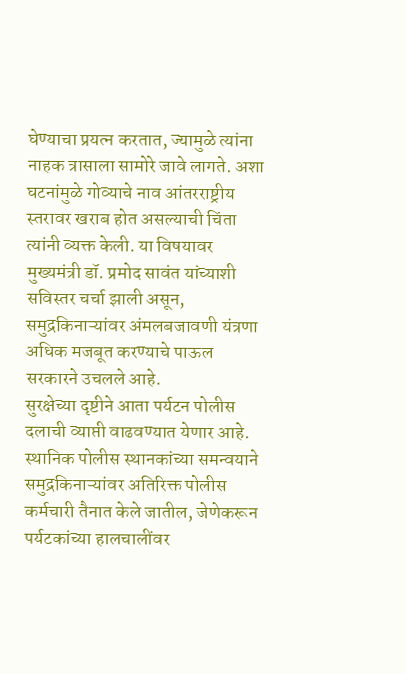घेण्याचा प्रयत्न करतात, ज्यामुळे त्यांना नाहक त्रासाला सामोरे जावे लागते. अशा घटनांमुळे गोव्याचे नाव आंतरराष्ट्रीय स्तरावर खराब होत असल्याची चिंता त्यांनी व्यक्त केली. या विषयावर मुख्यमंत्री डॉ. प्रमोद सावंत यांच्याशी सविस्तर चर्चा झाली असून, समुद्रकिनाऱ्यांवर अंमलबजावणी यंत्रणा अधिक मजबूत करण्याचे पाऊल सरकारने उचलले आहे.
सुरक्षेच्या दृष्टीने आता पर्यटन पोलीस दलाची व्याप्ती वाढवण्यात येणार आहे. स्थानिक पोलीस स्थानकांच्या समन्वयाने समुद्रकिनाऱ्यांवर अतिरिक्त पोलीस कर्मचारी तैनात केले जातील, जेणेकरून पर्यटकांच्या हालचालींवर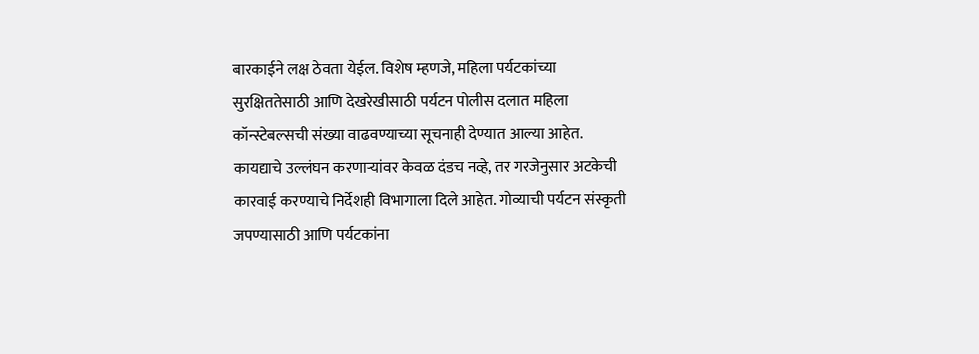बारकाईने लक्ष ठेवता येईल. विशेष म्हणजे, महिला पर्यटकांच्या सुरक्षिततेसाठी आणि देखरेखीसाठी पर्यटन पोलीस दलात महिला कॉन्स्टेबल्सची संख्या वाढवण्याच्या सूचनाही देण्यात आल्या आहेत. कायद्याचे उल्लंघन करणाऱ्यांवर केवळ दंडच नव्हे, तर गरजेनुसार अटकेची कारवाई करण्याचे निर्देशही विभागाला दिले आहेत. गोव्याची पर्यटन संस्कृती जपण्यासाठी आणि पर्यटकांना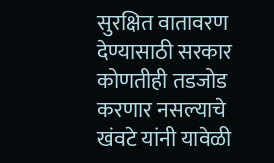सुरक्षित वातावरण देण्यासाठी सरकार कोणतीही तडजोड करणार नसल्याचे खंवटे यांनी यावेळी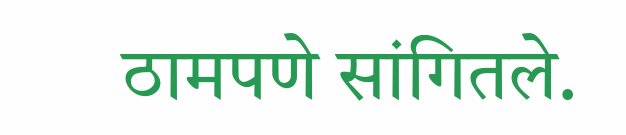ठामपणे सांगितले.